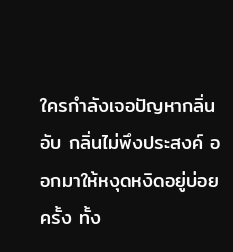ใครกำลังเจอปัญหากลิ่นอับ กลิ่นไม่พึงประสงค์ ออกมาให้หงุดหงิดอยู่บ่อยครั้ง ทั้ง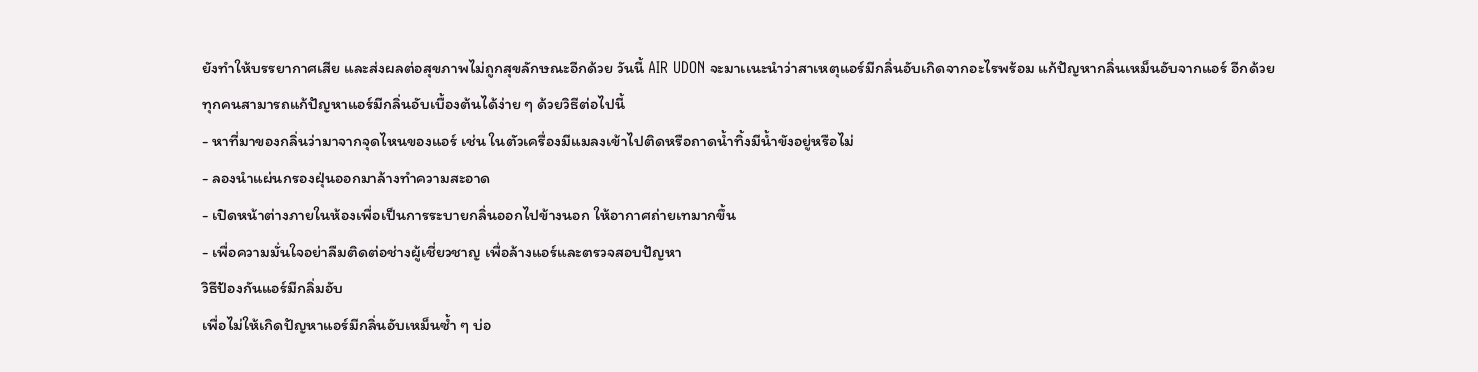ยังทำให้บรรยากาศเสีย และส่งผลต่อสุขภาพไม่ถูกสุขลักษณะอีกด้วย วันนี้ AIR UDON จะมาเเนะนำว่าสาเหตุแอร์มีกลิ่นอับเกิดจากอะไรพร้อม แก้ปัญหากลิ่นเหม็นอับจากแอร์ อีกด้วย
ทุกคนสามารถแก้ปัญหาแอร์มีกลิ่นอับเบื้องต้นได้ง่าย ๆ ด้วยวิธีต่อไปนี้
- หาที่มาของกลิ่นว่ามาจากจุดไหนของแอร์ เช่น ในตัวเครื่องมีแมลงเข้าไปติดหรือถาดน้ำทิ้งมีน้ำขังอยู่หรือไม่
- ลองนำแผ่นกรองฝุ่นออกมาล้างทำความสะอาด
- เปิดหน้าต่างภายในห้องเพื่อเป็นการระบายกลิ่นออกไปข้างนอก ให้อากาศถ่ายเทมากขึ้น
- เพื่อความมั่นใจอย่าลืมติดต่อช่างผู้เชี่ยวชาญ เพื่อล้างแอร์และตรวจสอบปัญหา
วิธีป้องกันแอร์มีกลิ่มอับ
เพื่อไม่ให้เกิดปัญหาแอร์มีกลิ่นอับเหม็นซ้ำ ๆ บ่อ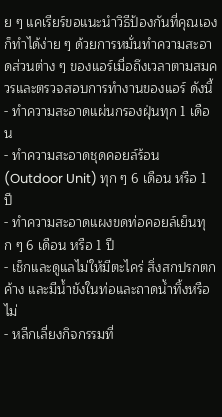ย ๆ แคเรียร์ขอแนะนำวิธีป้องกันที่คุณเองก็ทำได้ง่าย ๆ ด้วยการหมั่นทำความสะอาดส่วนต่าง ๆ ของแอร์เมื่อถึงเวลาตามสมควรและตรวจสอบการทำงานของแอร์ ดังนี้
- ทำความสะอาดแผ่นกรองฝุ่นทุก 1 เดือน
- ทำความสะอาดชุดคอยล์ร้อน (Outdoor Unit) ทุก ๆ 6 เดือน หรือ 1 ปี
- ทำความสะอาดแผงขดท่อคอยล์เย็นทุก ๆ 6 เดือน หรือ 1 ปี
- เช็กและดูแลไม่ให้มีตะไคร่ สิ่งสกปรกตกค้าง และมีน้ำขังในท่อและถาดน้ำทิ้งหรือไม่
- หลีกเลี่ยงกิจกรรมที่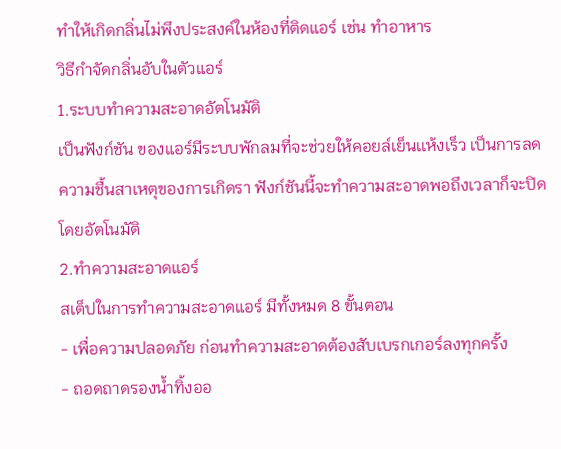ทำให้เกิดกลิ่นไม่พึงประสงค์ในห้องที่ติดแอร์ เช่น ทำอาหาร
วิธีกำจัดกลิ่นอับในตัวแอร์
1.ระบบทำความสะอาดอัตโนมัติ
เป็นฟังก์ชัน ของแอร์มีระบบพักลมที่จะช่วยให้คอยล์เย็นเเห้งเร็ว เป็นการลดความชื้นสาเหตุของการเกิดรา ฟังก์ชันนี้จะทำความสะอาดพอถึงเวลาก็จะปิดโดยอัตโนมัติ
2.ทำความสะอาดแอร์
สเต็ปในการทำความสะอาดแอร์ มีทั้งหมด 8 ขั้นตอน
- เพื่อความปลอดภัย ก่อนทำความสะอาดต้องสับเบรกเกอร์ลงทุกครั้ง
- ถอดถาดรองน้ำทิ้งออ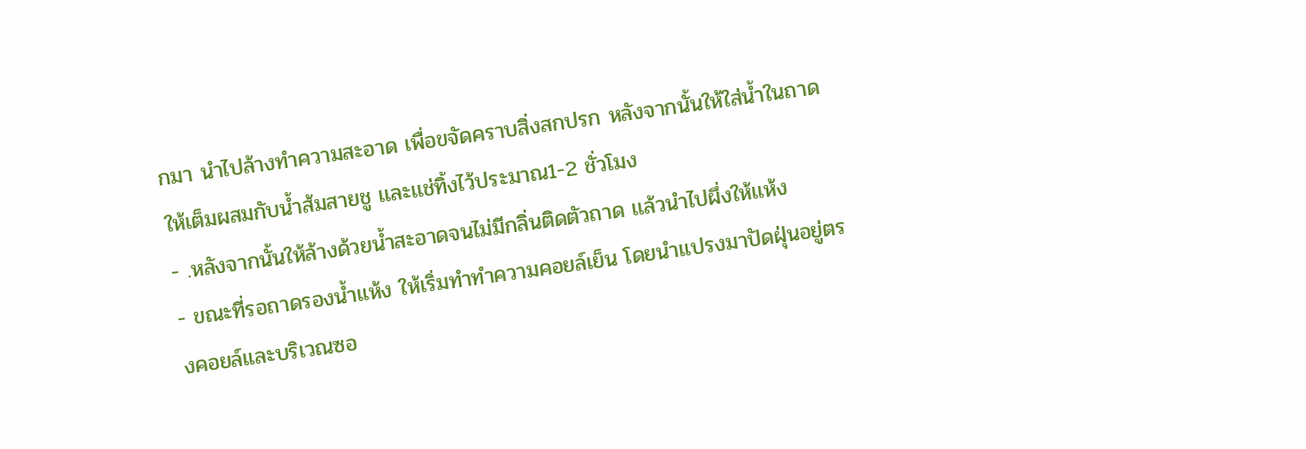กมา นำไปล้างทำความสะอาด เพื่อขจัดคราบสิ่งสกปรก หลังจากนั้นให้ใส่น้ำในถาดให้เต็มผสมกับน้ำส้มสายชู เเละเเช่ทิ้งไว้ประมาณ1-2 ชั่วโมง
- .หลังจากนั้นให้ล้างด้วยน้ำสะอาดจนไม่มีกลิ่นติดตัวถาด เเล้วนำไปผึ่งให้เเห้ง
- ขณะที่รอถาดรองน้ำแห้ง ให้เริ่มทำทำความคอยล์เย็น โดยนำแปรงมาปัดฝุ่นอยู่ตรงคอยล์และบริเวณซอ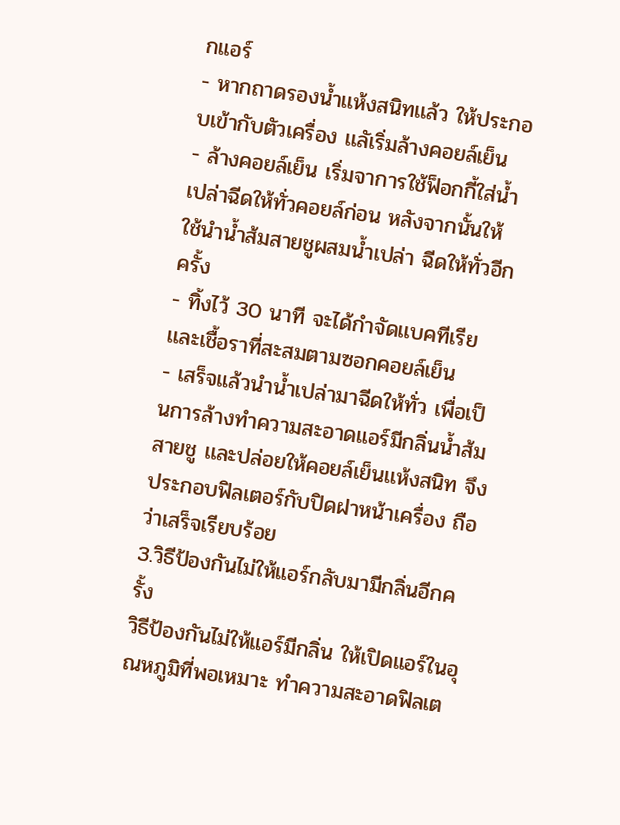กแอร์
- หากถาดรองน้ำเเห้งสนิทเเล้ว ให้ประกอบเข้ากับตัวเครื่อง เเลัเริ่มล้างคอยล์เย็น
- ล้างคอยล์เย็น เริ่มจาการใช้ฟ็อกกี้ใส่น้ำเปล่าฉีดให้ทั่วคอยล์ก่อน หลังจากนั้นให้ใช้นำน้ำส้มสายชูผสมน้ำเปล่า ฉีดให้ทั่วอีกครั้ง
- ทิ้งไว้ 30 นาที จะได้กำจัดเเบคทีเรียเเละเชื้อราที่สะสมตามซอกคอยล์เย็น
- เสร็จแล้วนำน้ำเปล่ามาฉีดให้ทั่ว เพื่อเป็นการล้างทำความสะอาดแอร์มีกลิ่นน้ำส้มสายชู เเละปล่อยให้คอยล์เย็นเเห้งสนิท จึงประกอบฟิลเตอร์กับปิดฝาหน้าเครื่อง ถือว่าเสร็จเรียบร้อย
3.วิธีป้องกันไม่ให้แอร์กลับมามีกลิ่นอีกครั้ง
วิธีป้องกันไม่ให้แอร์มีกลิ่น ให้เปิดแอร์ในอุณหภูมิที่พอเหมาะ ทำความสะอาดฟิลเต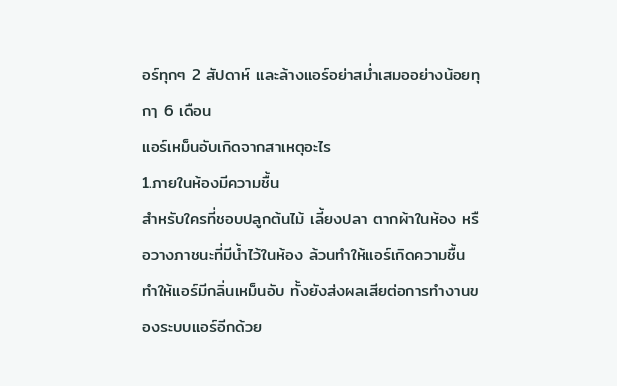อร์ทุกๆ 2 สัปดาห์ เเละล้างแอร์อย่าสม่ำเสมออย่างน้อยทุกๅ 6 เดือน
แอร์เหม็นอับเกิดจากสาเหตุอะไร
1.ภายในห้องมีความชื้น
สำหรับใครที่ชอบปลูกต้นไม้ เลี้ยงปลา ตากผ้าในห้อง หรือวางภาชนะที่มีน้ำไว้ในห้อง ล้วนทำให้แอร์เกิดความชื้น ทำให้แอร์มีกลิ่นเหม็นอับ ทั้งยังส่งผลเสียต่อการทำงานของระบบแอร์อีกด้วย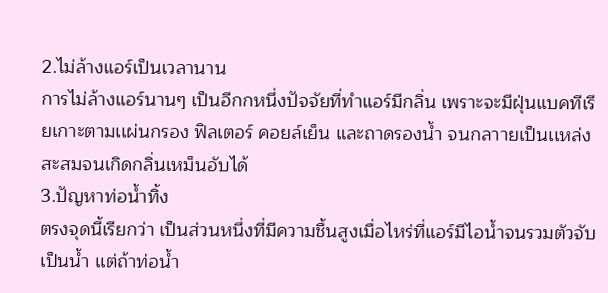2.ไม่ล้างแอร์เป็นเวลานาน
การไม่ล้างแอร์นานๆ เป็นอีกกหนึ่งปัจจัยที่ทำแอร์มีกลิ่น เพราะจะมีฝุ่นแบคทีเรียเกาะตามเเผ่นกรอง ฟิลเตอร์ คอยล์เย็น และถาดรองน้ำ จนกลาายเป็นเเหล่งสะสมจนเกิดกลิ่นเหม็นอับได้
3.ปัญหาท่อน้ำทิ้ง
ตรงจุดนี้เรียกว่า เป็นส่วนหนึ่งที่มีความชื้นสูงเมื่อไหร่ที่แอร์มีไอน้ำจนรวมตัวจับเป็นน้ำ เเต่ถ้าท่อน้ำ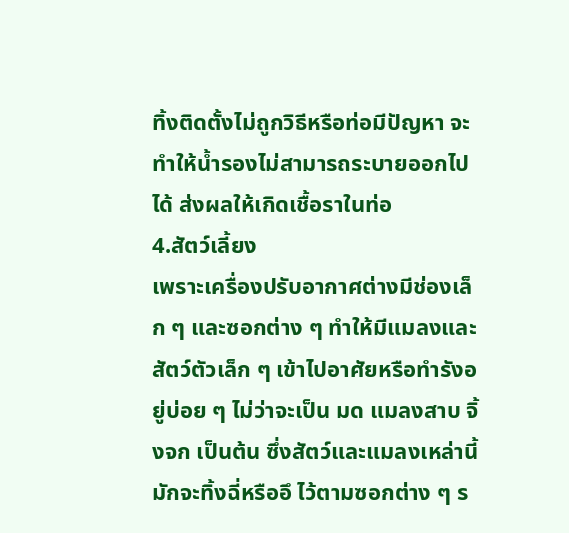ทิ้งติดตั้งไม่ถูกวิธีหรือท่อมีปัญหา จะทำให้น้ำรองไม่สามารถระบายออกไปได้ ส่งผลให้เกิดเชื้อราในท่อ
4.สัตว์เลี้ยง
เพราะเครื่องปรับอากาศต่างมีช่องเล็ก ๆ และซอกต่าง ๆ ทำให้มีแมลงและสัตว์ตัวเล็ก ๆ เข้าไปอาศัยหรือทำรังอยู่บ่อย ๆ ไม่ว่าจะเป็น มด แมลงสาบ จิ้งจก เป็นต้น ซึ่งสัตว์และแมลงเหล่านี้มักจะทิ้งฉี่หรืออึ ไว้ตามซอกต่าง ๆ ร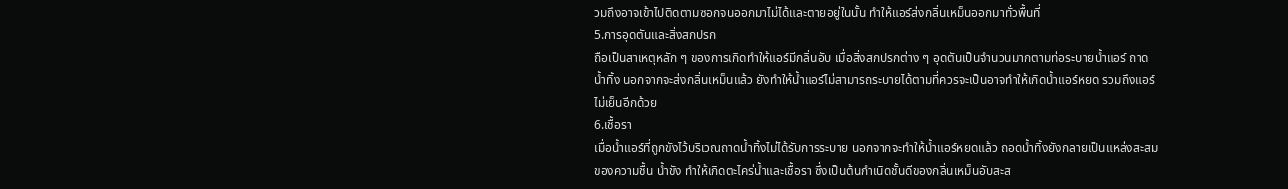วมถึงอาจเข้าไปติดตามซอกจนออกมาไม่ได้และตายอยู่ในนั้น ทำให้แอร์ส่งกลิ่นเหม็นออกมาทั่วพื้นที่
5.การอุดตันและสิ่งสกปรก
ถือเป็นสาเหตุหลัก ๆ ของการเกิดทำให้แอร์มีกลิ่นอับ เมื่อสิ่งสกปรกต่าง ๆ อุดตันเป็นจำนวนมากตามท่อระบายน้ำแอร์ ถาดน้ำทิ้ง นอกจากจะส่งกลิ่นเหม็นแล้ว ยังทำให้น้ำแอร์ไม่สามารถระบายได้ตามที่ควรจะเป็นอาจทำให้เกิดน้ำแอร์หยด รวมถึงแอร์ไม่เย็นอีกด้วย
6.เชื้อรา
เมื่อน้ำแอร์ที่ถูกขังไว้บริเวณถาดน้ำทิ้งไม่ได้รับการระบาย นอกจากจะทำให้น้ำแอร์หยดแล้ว ถอดน้ำทิ้งยังกลายเป็นแหล่งสะสมของความชื้น น้ำขัง ทำให้เกิดตะไคร่น้ำและเชื้อรา ซึ่งเป็นต้นกำเนิดชั้นดีของกลิ่นเหม็นอับสะส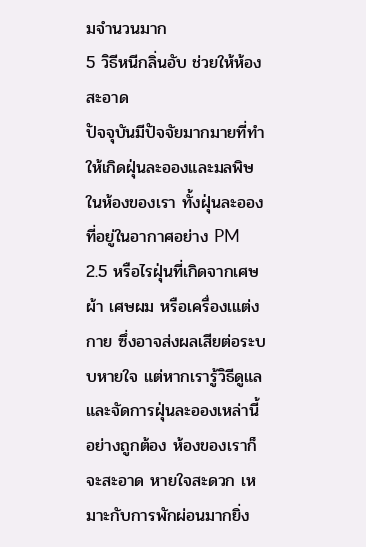มจำนวนมาก
5 วิธีหนีกลิ่นอับ ช่วยให้ห้องสะอาด
ปัจจุบันมีปัจจัยมากมายที่ทำให้เกิดฝุ่นละอองและมลพิษในห้องของเรา ทั้งฝุ่นละอองที่อยู่ในอากาศอย่าง PM 2.5 หรือไรฝุ่นที่เกิดจากเศษผ้า เศษผม หรือเครื่องเแต่งกาย ซึ่งอาจส่งผลเสียต่อระบบหายใจ แต่หากเรารู้วิธีดูแลและจัดการฝุ่นละอองเหล่านี้อย่างถูกต้อง ห้องของเราก็จะสะอาด หายใจสะดวก เหมาะกับการพักผ่อนมากยิ่ง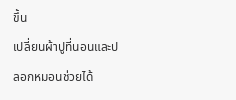ขึ้น
เปลี่ยนผ้าปูที่นอนและปลอกหมอนช่วยได้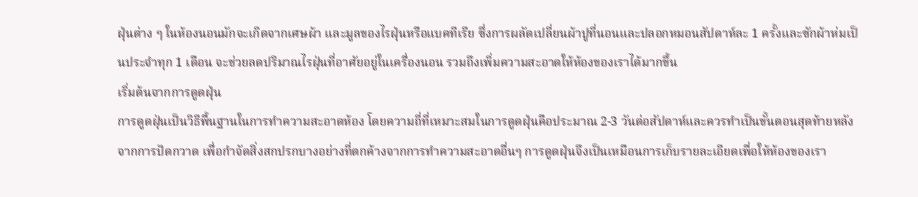ฝุ่นต่าง ๆ ในห้องนอนมักจะเกิดจากเศษผ้า และมูลของไรฝุ่นหรือแบคทีเรีย ซึ่งการผลัดเปลี่ยนผ้าปูที่นอนและปลอกหมอนสัปดาห์ละ 1 ครั้งและซักผ้าห่มเป็นประจำทุก 1 เดือน จะช่วยลดปริมาณไรฝุ่นที่อาศัยอยู่ในเครื่องนอน รวมถึงเพิ่มความสะอาดให้ห้องของเราได้มากขึ้น
เริ่มต้นจากการดูดฝุ่น
การดูดฝุ่นเป็นวิธีพื้นฐานในการทำความสะอาดห้อง โดยความถี่ที่เหมาะสมในการดูดฝุ่นคือประมาณ 2-3 วันต่อสัปดาห์และควรทำเป็นขั้นตอนสุดท้ายหลังจากการปัดกวาด เพื่อกำจัดสิ่งสกปรกบางอย่างที่ตกค้างจากการทำความสะอาดอื่นๆ การดูดฝุ่นจึงเป็นเหมือนการเก็บรายละเอียดเพื่อให้ห้องของเรา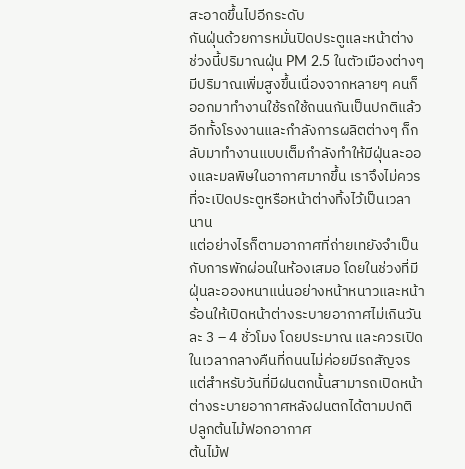สะอาดขึ้นไปอีกระดับ
กันฝุ่นด้วยการหมั่นปิดประตูและหน้าต่าง
ช่วงนี้ปริมาณฝุ่น PM 2.5 ในตัวเมืองต่างๆ มีปริมาณเพิ่มสูงขึ้นเนื่องจากหลายๆ คนก็ออกมาทำงานใช้รถใช้ถนนกันเป็นปกติแล้ว อีกทั้งโรงงานและกำลังการผลิตต่างๆ ก็กลับมาทำงานแบบเต็มกำลังทำให้มีฝุ่นละอองและมลพิษในอากาศมากขึ้น เราจึงไม่ควรที่จะเปิดประตูหรือหน้าต่างทิ้งไว้เป็นเวลานาน
แต่อย่างไรก็ตามอากาศที่ถ่ายเทยังจำเป็นกับการพักผ่อนในห้องเสมอ โดยในช่วงที่มีฝุ่นละอองหนาแน่นอย่างหน้าหนาวและหน้าร้อนให้เปิดหน้าต่างระบายอากาศไม่เกินวันละ 3 – 4 ชั่วโมง โดยประมาณ และควรเปิดในเวลากลางคืนที่ถนนไม่ค่อยมีรถสัญจร แต่สำหรับวันที่มีฝนตกนั้นสามารถเปิดหน้าต่างระบายอากาศหลังฝนตกได้ตามปกติ
ปลูกต้นไม้ฟอกอากาศ
ต้นไม้ฟ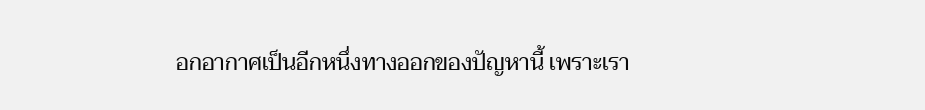อกอากาศเป็นอีกหนึ่งทางออกของปัญหานี้ เพราะเรา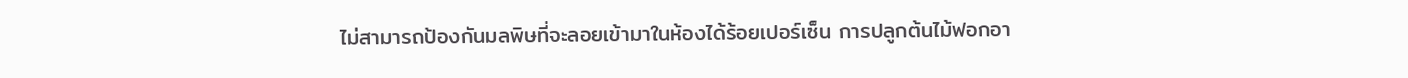ไม่สามารถป้องกันมลพิษที่จะลอยเข้ามาในห้องได้ร้อยเปอร์เซ็น การปลูกต้นไม้ฟอกอา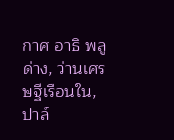กาศ อาธิ พลูด่าง, ว่านเศรษฐีเรือนใน, ปาล์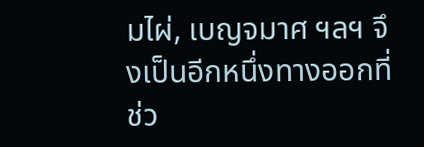มไผ่, เบญจมาศ ฯลฯ จึงเป็นอีกหนึ่งทางออกที่ช่ว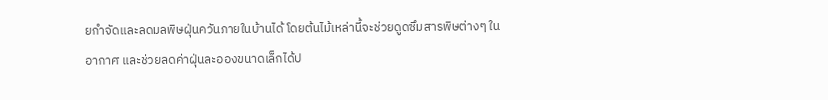ยกำจัดและลดมลพิษฝุ่นควันภายในบ้านได้ โดยต้นไม้เหล่านี้จะช่วยดูดซึมสารพิษต่างๆ ในอากาศ และช่วยลดค่าฝุ่นละอองขนาดเล็กได้ป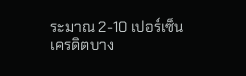ระมาณ 2-10 เปอร์เซ็น
เครดิตบาง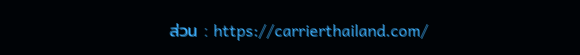ส่วน : https://carrierthailand.com/